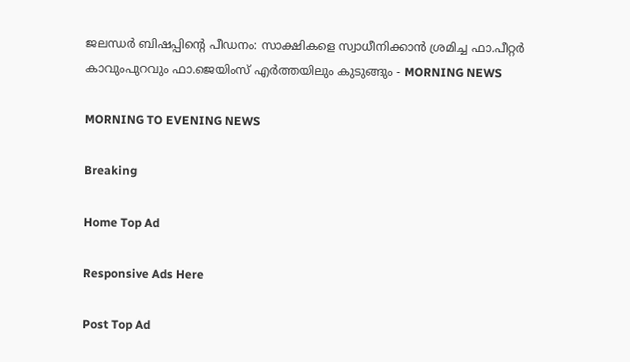ജലന്ധര്‍ ബിഷപ്പിന്റെ പീഡനം: സാക്ഷികളെ സ്വാധീനിക്കാന്‍ ശ്രമിച്ച ഫാ.പീറ്റര്‍ കാവുംപുറവും ഫാ.ജെയിംസ് എര്‍ത്തയിലും കുടുങ്ങും - MORNING NEWS

MORNING TO EVENING NEWS

Breaking

Home Top Ad

Responsive Ads Here

Post Top Ad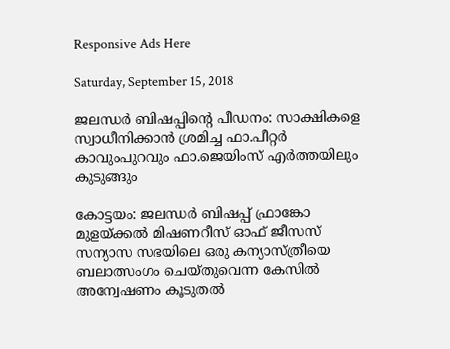Responsive Ads Here

Saturday, September 15, 2018

ജലന്ധര്‍ ബിഷപ്പിന്റെ പീഡനം: സാക്ഷികളെ സ്വാധീനിക്കാന്‍ ശ്രമിച്ച ഫാ.പീറ്റര്‍ കാവുംപുറവും ഫാ.ജെയിംസ് എര്‍ത്തയിലും കുടുങ്ങും

കോട്ടയം: ജലന്ധര്‍ ബിഷപ്പ് ഫ്രാങ്കോ മുളയ്ക്കല്‍ മിഷണറീസ് ഓഫ് ജീസസ് സന്യാസ സഭയിലെ ഒരു കന്യാസ്ത്രീയെ ബലാത്സംഗം ചെയ്തുവെന്ന കേസില്‍ അന്വേഷണം കൂടുതല്‍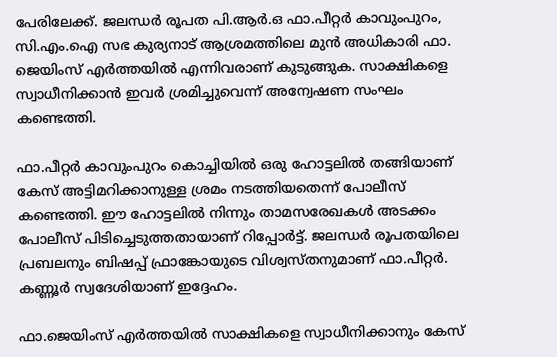പേരിലേക്ക്. ജലന്ധര്‍ രൂപത പി.ആര്‍.ഒ ഫാ.പീറ്റര്‍ കാവുംപുറം, സി.എം.ഐ സഭ കുര്യനാട് ആശ്രമത്തിലെ മുന്‍ അധികാരി ഫാ. ജെയിംസ് എര്‍ത്തയില്‍ എന്നിവരാണ് കുടുങ്ങുക. സാക്ഷികളെ സ്വാധീനിക്കാന്‍ ഇവര്‍ ശ്രമിച്ചുവെന്ന് അന്വേഷണ സംഘം കണ്ടെത്തി.

ഫാ.പീറ്റര്‍ കാവുംപുറം കൊച്ചിയില്‍ ഒരു ഹോട്ടലില്‍ തങ്ങിയാണ് കേസ് അട്ടിമറിക്കാനുള്ള ശ്രമം നടത്തിയതെന്ന് പോലീസ് കണ്ടെത്തി. ഈ ഹോട്ടലില്‍ നിന്നും താമസരേഖകള്‍ അടക്കം പോലീസ് പിടിച്ചെടുത്തതായാണ് റിപ്പോര്‍ട്ട്. ജലന്ധര്‍ രൂപതയിലെ പ്രബലനും ബിഷപ്പ് ഫ്രാങ്കോയുടെ വിശ്വസ്തനുമാണ് ഫാ.പീറ്റര്‍. കണ്ണൂര്‍ സ്വദേശിയാണ് ഇദ്ദേഹം.

ഫാ.ജെയിംസ് എര്‍ത്തയില്‍ സാക്ഷികളെ സ്വാധീനിക്കാനും കേസ്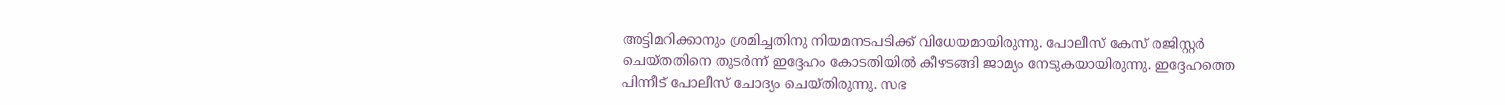അട്ടിമറിക്കാനും ശ്രമിച്ചതിനു നിയമനടപടിക്ക് വിധേയമായിരുന്നു. പോലീസ് കേസ് രജിസ്റ്റര്‍ ചെയ്തതിനെ തുടര്‍ന്ന് ഇദ്ദേഹം കോടതിയില്‍ കീഴടങ്ങി ജാമ്യം നേടുകയായിരുന്നു. ഇദ്ദേഹത്തെ പിന്നീട് പോലീസ് ചോദ്യം ചെയ്തിരുന്നു. സഭ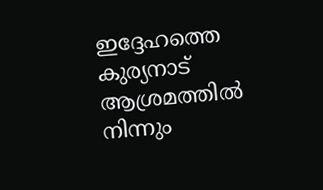ഇദ്ദേഹത്തെ കുര്യനാട് ആശ്രമത്തില്‍ നിന്നും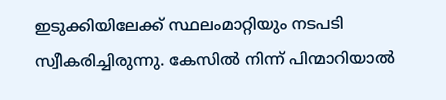ഇടുക്കിയിലേക്ക് സ്ഥലംമാറ്റിയും നടപടി സ്വീകരിച്ചിരുന്നു. കേസില്‍ നിന്ന് പിന്മാറിയാല്‍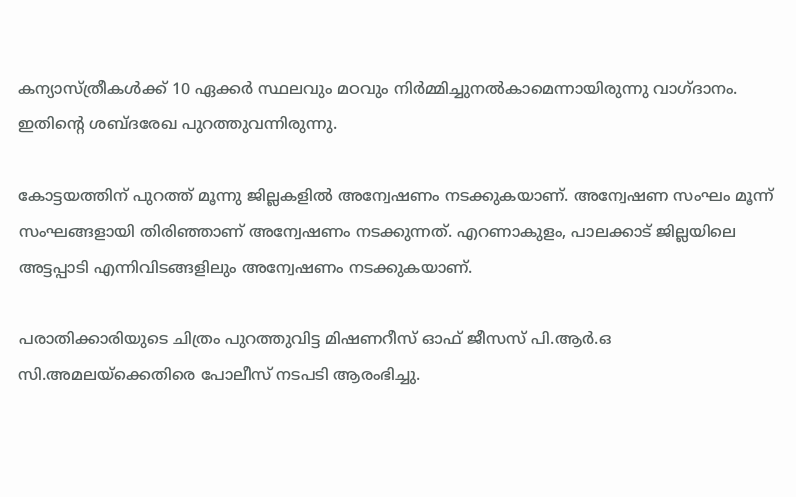കന്യാസ്ത്രീകള്‍ക്ക് 10 ഏക്കര്‍ സ്ഥലവും മഠവും നിര്‍മ്മിച്ചുനല്‍കാമെന്നായിരുന്നു വാഗ്ദാനം. ഇതിന്റെ ശബ്ദരേഖ പുറത്തുവന്നിരുന്നു.

കോട്ടയത്തിന് പുറത്ത് മൂന്നു ജില്ലകളില്‍ അന്വേഷണം നടക്കുകയാണ്. അന്വേഷണ സംഘം മൂന്ന് സംഘങ്ങളായി തിരിഞ്ഞാണ് അന്വേഷണം നടക്കുന്നത്. എറണാകുളം, പാലക്കാട് ജില്ലയിലെ അട്ടപ്പാടി എന്നിവിടങ്ങളിലും അന്വേഷണം നടക്കുകയാണ്.

പരാതിക്കാരിയുടെ ചിത്രം പുറത്തുവിട്ട മിഷണറീസ് ഓഫ് ജീസസ് പി.ആര്‍.ഒ സി.അമലയ്ക്കെതിരെ പോലീസ് നടപടി ആരംഭിച്ചു.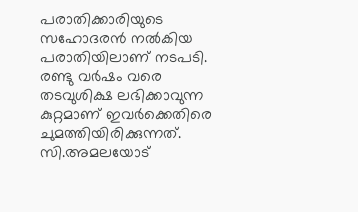പരാതിക്കാരിയുടെ സഹോദരന്‍ നല്‍കിയ പരാതിയിലാണ് നടപടി. രണ്ടു വര്‍ഷം വരെ തടവുശിക്ഷ ലഭിക്കാവുന്ന കുറ്റമാണ് ഇവര്‍ക്കെതിരെ ചുമത്തിയിരിക്കുന്നത്. സി.അമലയോട്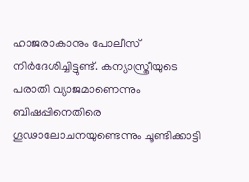ഹാജരാകാനും പോലീസ് നിര്‍ദേശിച്ചിട്ടുണ്ട്. കന്യാസ്ത്രീയുടെ പരാതി വ്യാജമാണെന്നും ബിഷപ്പിനെതിരെ ഗൂഢാലോചനയുണ്ടെന്നും ചൂണ്ടിക്കാട്ടി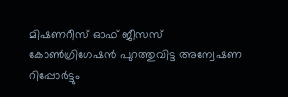മിഷണറീസ് ഓഫ് ജീസസ് കോണ്‍ഗ്രിഗേഷന്‍ പുറത്തുവിട്ട അന്വേഷണ റിപ്പോര്‍ട്ടും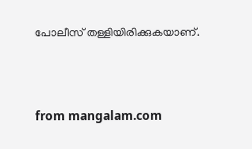പോലീസ് തള്ളിയിരിക്കുകയാണ്.



from mangalam.com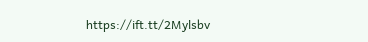https://ift.tt/2Mylsbv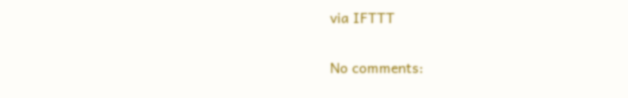via IFTTT

No comments: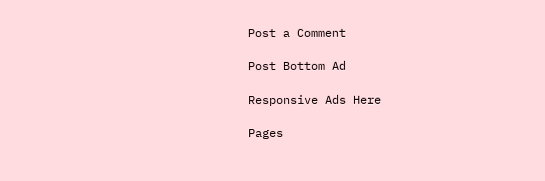Post a Comment

Post Bottom Ad

Responsive Ads Here

Pages